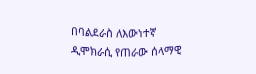በባልደራስ ለእውነተኛ ዲሞክራሲ የጠራው ሰላማዊ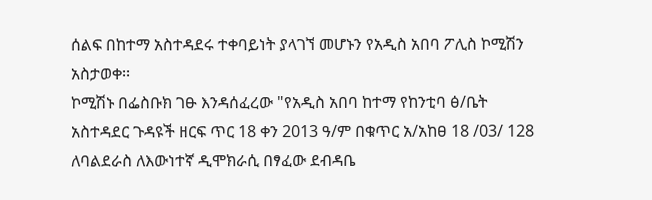ሰልፍ በከተማ አስተዳደሩ ተቀባይነት ያላገኘ መሆኑን የአዲስ አበባ ፖሊስ ኮሚሽን አስታወቀ፡፡
ኮሚሽኑ በፌስቡክ ገፁ እንዳሰፈረው "የአዲስ አበባ ከተማ የከንቲባ ፅ/ቤት አስተዳደር ጉዳዩች ዘርፍ ጥር 18 ቀን 2013 ዓ/ም በቁጥር አ/አከፀ 18 /03/ 128 ለባልደራስ ለእውነተኛ ዲሞክራሲ በፃፈው ደብዳቤ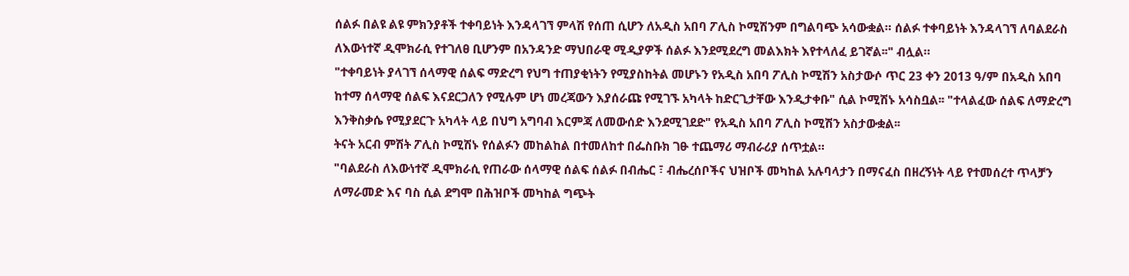ሰልፉ በልዩ ልዩ ምክንያቶች ተቀባይነት እንዳላገኘ ምላሽ የሰጠ ሲሆን ለአዲስ አበባ ፖሊስ ኮሚሽንም በግልባጭ አሳውቋል። ሰልፉ ተቀባይነት እንዳላገኘ ለባልደራስ ለእውነተኛ ዲሞክራሲ የተገለፀ ቢሆንም በአንዳንድ ማህበራዊ ሚዲያዎች ሰልፉ እንደሚደረግ መልእክት እየተላለፈ ይገኛል፡፡" ብሏል።
"ተቀባይነት ያላገኘ ሰላማዊ ሰልፍ ማድረግ የህግ ተጠያቂነትን የሚያስከትል መሆኑን የአዲስ አበባ ፖሊስ ኮሚሽን አስታውሶ ጥር 23 ቀን 2013 ዓ/ም በአዲስ አበባ ከተማ ሰላማዊ ሰልፍ እናደርጋለን የሚሉም ሆነ መረጃውን እያሰራጩ የሚገኙ አካላት ከድርጊታቸው እንዲታቀቡ" ሲል ኮሚሽኑ አሳስቧል፡፡ "ተላልፈው ሰልፍ ለማድረግ እንቅስቃሴ የሚያደርጉ አካላት ላይ በህግ አግባብ እርምጃ ለመውሰድ እንደሚገደድ" የአዲስ አበባ ፖሊስ ኮሚሽን አስታውቋል፡፡
ትናት አርብ ምሽት ፖሊስ ኮሚሽኑ የሰልፉን መከልከል በተመለከተ በፌስቡክ ገፁ ተጨማሪ ማብራሪያ ሰጥቷል።
"ባልደራስ ለእውነተኛ ዲሞክራሲ የጠራው ሰላማዊ ሰልፍ ሰልፉ በብሔር ፣ ብሔረሰቦችና ህዝቦች መካከል አሉባላታን በማናፈስ በዘረኝነት ላይ የተመሰረተ ጥላቻን ለማራመድ እና ባስ ሲል ደግሞ በሕዝቦች መካከል ግጭት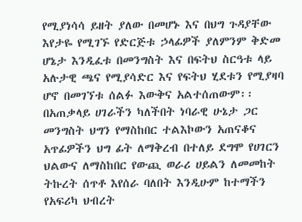የሚያነሳሳ ይዘት ያለው በመሆኑ እና በህግ ጉዳያቸው እየታዬ የሚገኙ የድርጅቱ ኃላፊዎች ያለምንም ቅድመ ሆኔታ እንዲፈቱ በመንግስት እና በፍትህ ስርዓቱ ላይ አሉታዊ ጫና የሚያሳድር እና የፍትህ ሂደቱን የሚያዛባ ሆኖ በመገኘቱ ሰልፉ እውቅና አልተሰጠውም፡፡ በአጠቃላይ ሀገራችን ካለችበት ነባራዊ ሁኔታ ጋር መንግስት ህግን የማስከበር ተልእኮውን አጠናቆና አጥፊዎችን ህግ ፊት ለማቅረብ በተለይ ደግሞ የሀገርን ህልውና ለማስከበር የውጪ ወራሪ ሀይልን ለመመከት ትኩረት ሰጥቶ እየሰራ ባለበት እንዲሁም ከተማችን የአፍሪካ ህብረት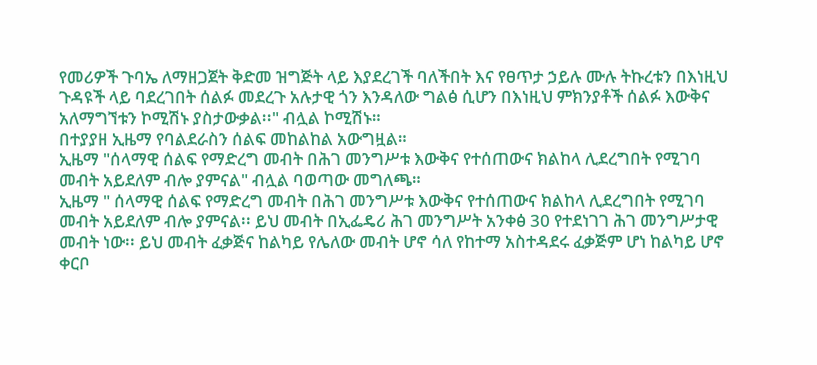የመሪዎች ጉባኤ ለማዘጋጀት ቅድመ ዝግጅት ላይ እያደረገች ባለችበት እና የፀጥታ ኃይሉ ሙሉ ትኩረቱን በእነዚህ ጉዳዩች ላይ ባደረገበት ሰልፉ መደረጉ አሉታዊ ጎን እንዳለው ግልፅ ሲሆን በእነዚህ ምክንያቶች ሰልፉ እውቅና አለማግኘቱን ኮሚሽኑ ያስታውቃል፡፡" ብሏል ኮሚሽኑ።
በተያያዘ ኢዜማ የባልደራስን ሰልፍ መከልከል አውግዟል።
ኢዜማ "ሰላማዊ ሰልፍ የማድረግ መብት በሕገ መንግሥቱ እውቅና የተሰጠውና ክልከላ ሊደረግበት የሚገባ መብት አይደለም ብሎ ያምናል" ብሏል ባወጣው መግለጫ።
ኢዜማ " ሰላማዊ ሰልፍ የማድረግ መብት በሕገ መንግሥቱ እውቅና የተሰጠውና ክልከላ ሊደረግበት የሚገባ መብት አይደለም ብሎ ያምናል፡፡ ይህ መብት በኢፌዴሪ ሕገ መንግሥት አንቀፅ 30 የተደነገገ ሕገ መንግሥታዊ መብት ነው፡፡ ይህ መብት ፈቃጅና ከልካይ የሌለው መብት ሆኖ ሳለ የከተማ አስተዳደሩ ፈቃጅም ሆነ ከልካይ ሆኖ ቀርቦ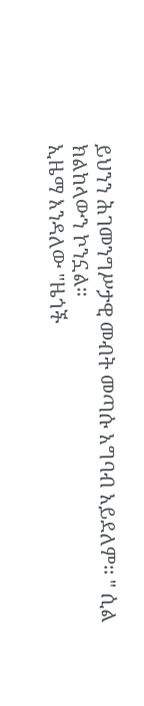ይህንን ሕገመንግሥታዊ መብት መጣሱ አግባብ አይደለም፡፡ " ሲል ክልከላውን ኮንኗል።
ኢዜማ እንዳለው "ዜጎች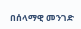በሰላማዊ መንገድ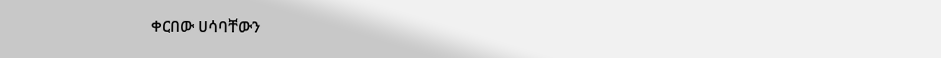ቀርበው ሀሳባቸውን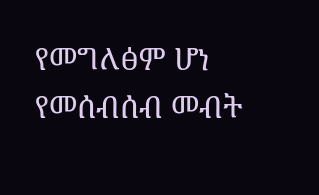የመግለፅም ሆነ የመሰብሰብ መብት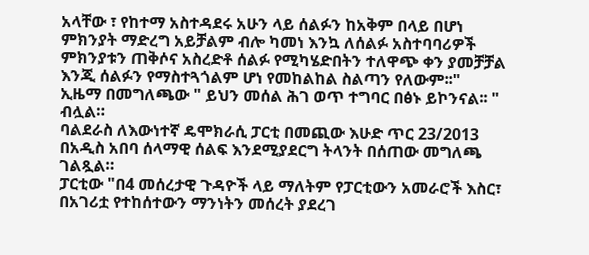አላቸው ፣ የከተማ አስተዳደሩ አሁን ላይ ሰልፉን ከአቅም በላይ በሆነ ምክንያት ማድረግ አይቻልም ብሎ ካመነ እንኳ ለሰልፉ አስተባባሪዎች ምክንያቱን ጠቅሶና አስረድቶ ሰልፉ የሚካሄድበትን ተለዋጭ ቀን ያመቻቻል እንጂ ሰልፉን የማስተጓጎልም ሆነ የመከልከል ስልጣን የለውም፡፡"
ኢዜማ በመግለጫው " ይህን መሰል ሕገ ወጥ ተግባር በፅኑ ይኮንናል፡፡ " ብሏል።
ባልደራስ ለእውነተኛ ዴሞክራሲ ፓርቲ በመጪው እሁድ ጥር 23/2013 በአዲስ አበባ ሰላማዊ ሰልፍ እንደሚያደርግ ትላንት በሰጠው መግለጫ ገልጿል።
ፓርቲው "በ4 መሰረታዊ ጉዳዮች ላይ ማለትም የፓርቲውን አመራሮች እስር፣ በአገሪቷ የተከሰተውን ማንነትን መሰረት ያደረገ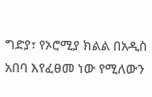ግድያ፣ የኦሮሚያ ክልል በአዲስ አበባ እየፈፀመ ነው የሚለውን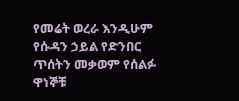የመሬት ወረራ እንዲሁም የሱዳን ኃይል የድንበር ጥሰትን መቃወም የሰልፉ ዋነኞቹ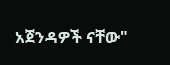አጀንዳዎች ናቸው"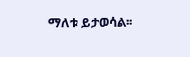ማለቱ ይታወሳል፡፡